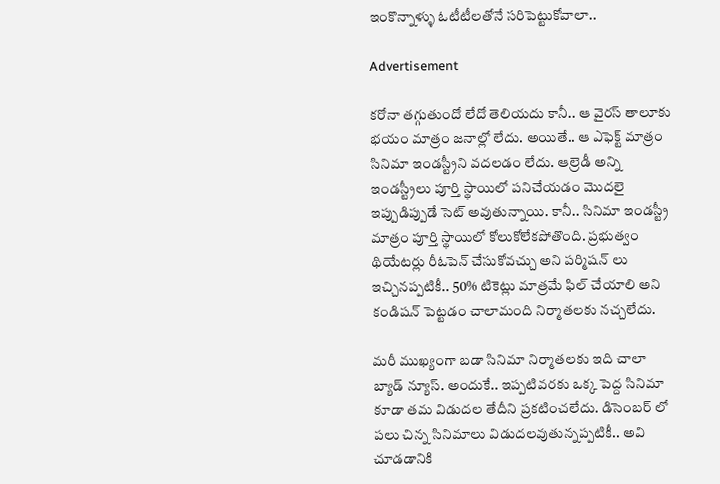ఇంకొన్నాళ్ళు ఓటీటీలతోనే సరిపెట్టుకోవాలా..

Advertisement

కరోనా తగ్గుతుందో లేదో తెలియదు కానీ.. ఆ వైరస్ తాలూకు భయం మాత్రం జనాల్లో లేదు. అయితే.. ఆ ఎఫెక్ట్ మాత్రం సినిమా ఇండస్ట్రీని వదలడం లేదు. ఆల్రెడీ అన్ని ఇండస్ట్రీలు పూర్తి స్థాయిలో పనిచేయడం మొదలై ఇప్పుడిప్పుడే సెట్ అవుతున్నాయి. కానీ.. సినిమా ఇండస్ట్రీ మాత్రం పూర్తి స్థాయిలో కోలుకోలేకపోతొంది. ప్రభుత్వం థియేటర్లు రీఓపెన్ చేసుకోవచ్చు అని పర్మిషన్ లు ఇచ్చినప్పటికీ.. 50% టికెట్లు మాత్రమే ఫిల్ చేయాలి అని కండిషన్ పెట్టడం చాలామంది నిర్మాతలకు నచ్చలేదు.

మరీ ముఖ్యంగా బడా సినిమా నిర్మాతలకు ఇది చాలా బ్యాడ్ న్యూస్. అందుకే.. ఇప్పటివరకు ఒక్క పెద్ద సినిమా కూడా తమ విడుదల తేదీని ప్రకటించలేదు. డిసెంబర్ లో పలు చిన్న సినిమాలు విడుదలవుతున్నప్పటికీ.. అవి చూడడానికి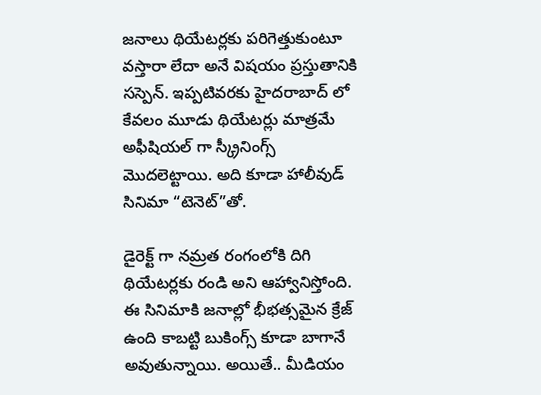జనాలు థియేటర్లకు పరిగెత్తుకుంటూ వస్తారా లేదా అనే విషయం ప్రస్తుతానికి సస్పెన్. ఇప్పటివరకు హైదరాబాద్ లో కేవలం మూడు థియేటర్లు మాత్రమే అఫీషియల్ గా స్క్రీనింగ్స్ మొదలెట్టాయి. అది కూడా హాలీవుడ్ సినిమా “టెనెట్”తో.

డైరెక్ట్ గా నమ్రత రంగంలోకి దిగి థియేటర్లకు రండి అని ఆహ్వానిస్తోంది. ఈ సినిమాకి జనాల్లో భీభత్సమైన క్రేజ్ ఉంది కాబట్టి బుకింగ్స్ కూడా బాగానే అవుతున్నాయి. అయితే.. మీడియం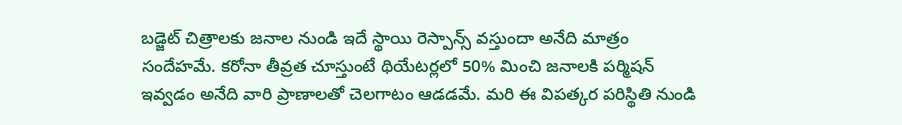బడ్జెట్ చిత్రాలకు జనాల నుండి ఇదే స్థాయి రెస్పాన్స్ వస్తుందా అనేది మాత్రం సందేహమే. కరోనా తీవ్రత చూస్తుంటే థియేటర్లలో 50% మించి జనాలకి పర్మిషన్ ఇవ్వడం అనేది వారి ప్రాణాలతో చెలగాటం ఆడడమే. మరి ఈ విపత్కర పరిస్థితి నుండి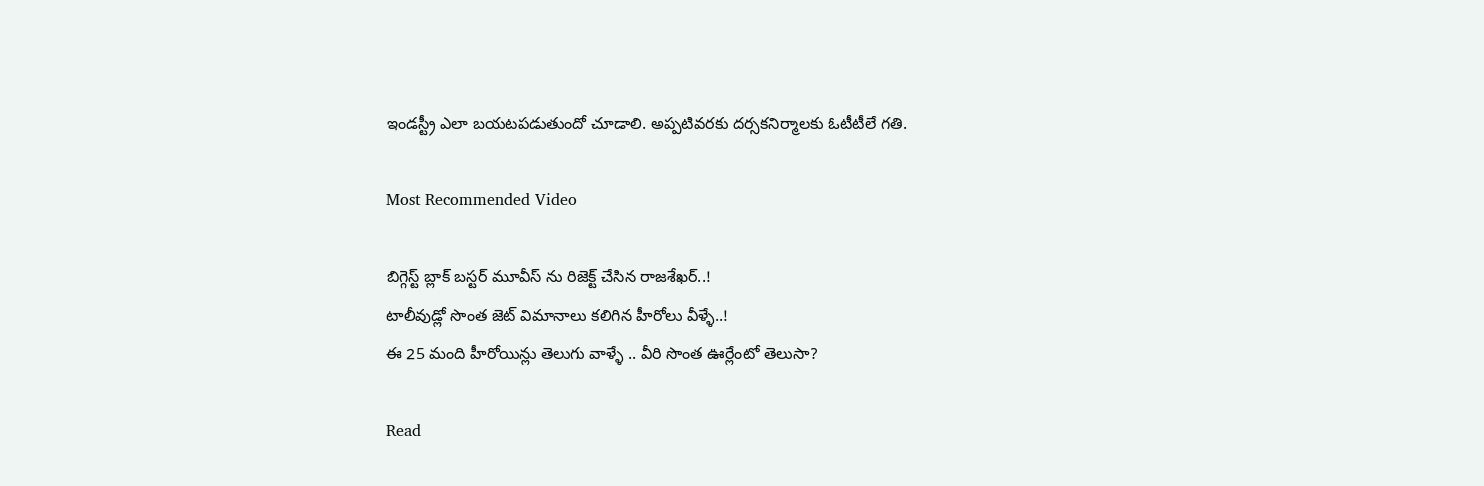ఇండస్ట్రీ ఎలా బయటపడుతుందో చూడాలి. అప్పటివరకు దర్సకనిర్మాలకు ఓటీటీలే గతి.

Most Recommended Video

బిగ్గెస్ట్ బ్లాక్ బస్టర్ మూవీస్ ను రిజెక్ట్ చేసిన రాజశేఖర్..!
టాలీవుడ్లో సొంత జెట్ విమానాలు కలిగిన హీరోలు వీళ్ళే..!
ఈ 25 మంది హీరోయిన్లు తెలుగు వాళ్ళే .. వీరి సొంత ఊర్లేంటో తెలుసా?

Read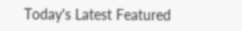Today's Latest Featured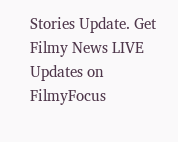Stories Update. Get Filmy News LIVE Updates on FilmyFocus